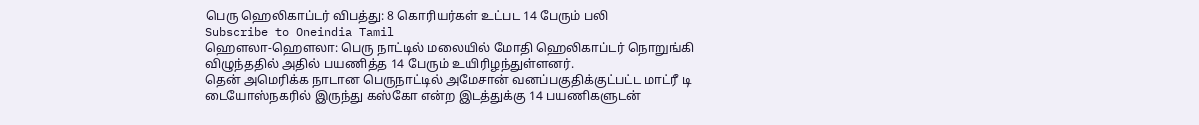பெரு ஹெலிகாப்டர் விபத்து: 8 கொரியர்கள் உட்பட 14 பேரும் பலி
Subscribe to Oneindia Tamil
ஹெளலா-ஹெளலா: பெரு நாட்டில் மலையில் மோதி ஹெலிகாப்டர் நொறுங்கி விழுந்ததில் அதில் பயணித்த 14 பேரும் உயிரிழந்துள்ளனர்.
தென் அமெரிக்க நாடான பெருநாட்டில் அமேசான் வனப்பகுதிக்குட்பட்ட மாட்ரீ டி டையோஸ்நகரில் இருந்து கஸ்கோ என்ற இடத்துக்கு 14 பயணிகளுடன்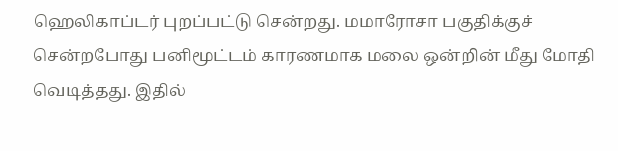ஹெலிகாப்டர் புறப்பட்டு சென்றது. மமாரோசா பகுதிக்குச் சென்றபோது பனிமூட்டம் காரணமாக மலை ஒன்றின் மீது மோதி வெடித்தது. இதில்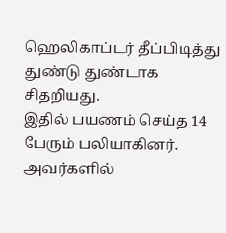ஹெலிகாப்டர் தீப்பிடித்து துண்டு துண்டாக சிதறியது.
இதில் பயணம் செய்த 14 பேரும் பலியாகினர். அவர்களில்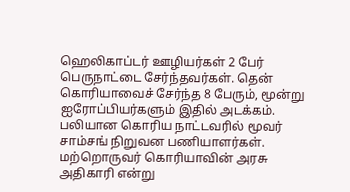ஹெலிகாப்டர் ஊழியர்கள் 2 பேர் பெருநாட்டை சேர்ந்தவர்கள். தென் கொரியாவைச் சேர்ந்த 8 பேரும், மூன்று ஐரோப்பியர்களும் இதில் அடக்கம். பலியான கொரிய நாட்டவரில் மூவர் சாம்சங் நிறுவன பணியாளர்கள். மற்றொருவர் கொரியாவின் அரசு அதிகாரி என்று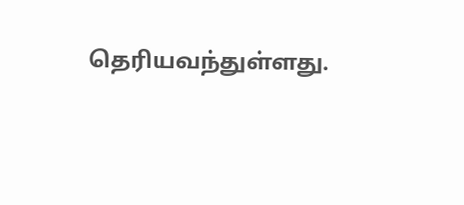தெரியவந்துள்ளது.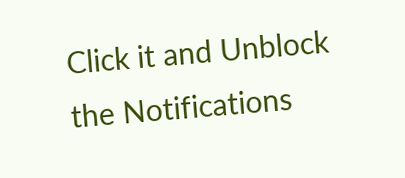Click it and Unblock the Notifications